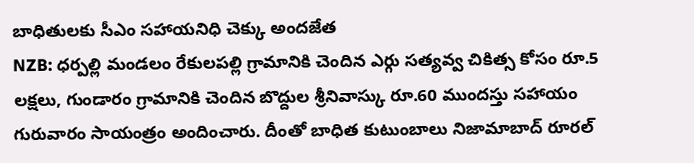బాధితులకు సీఎం సహాయనిధి చెక్కు అందజేత
NZB: ధర్పల్లి మండలం రేకులపల్లి గ్రామానికి చెందిన ఎర్గు సత్యవ్వ చికిత్స కోసం రూ.5 లక్షలు, గుండారం గ్రామానికి చెందిన బొద్దుల శ్రీనివాస్కు రూ.60 ముందస్తు సహాయం గురువారం సాయంత్రం అందించారు. దీంతో బాధిత కుటుంబాలు నిజామాబాద్ రూరల్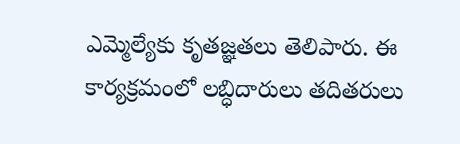ఎమ్మెల్యేకు కృతజ్ఞతలు తెలిపారు. ఈ కార్యక్రమంలో లబ్ధిదారులు తదితరులు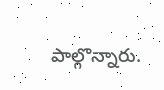పాల్గొన్నారు.